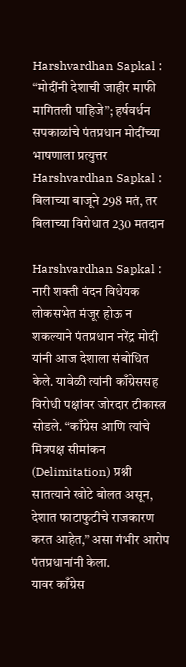Harshvardhan Sapkal : “मोदींनी देशाची जाहीर माफी मागितली पाहिजे”; हर्षवर्धन सपकाळांचे पंतप्रधान मोदींच्या भाषणाला प्रत्युत्तर
Harshvardhan Sapkal : बिलाच्या बाजूने 298 मतं, तर बिलाच्या विरोधात 230 मतदान

Harshvardhan Sapkal : नारी शक्ती वंदन विधेयक लोकसभेत मंजूर होऊ न शकल्याने पंतप्रधान नरेंद्र मोदी यांनी आज देशाला संबोधित केले. यावेळी त्यांनी काँग्रेससह विरोधी पक्षांवर जोरदार टीकास्त्र सोडले. “काँग्रेस आणि त्यांचे मित्रपक्ष सीमांकन (Delimitation) प्रश्नी सातत्याने खोटे बोलत असून, देशात फाटाफुटीचे राजकारण करत आहेत,” असा गंभीर आरोप पंतप्रधानांनी केला.
यावर काँग्रेस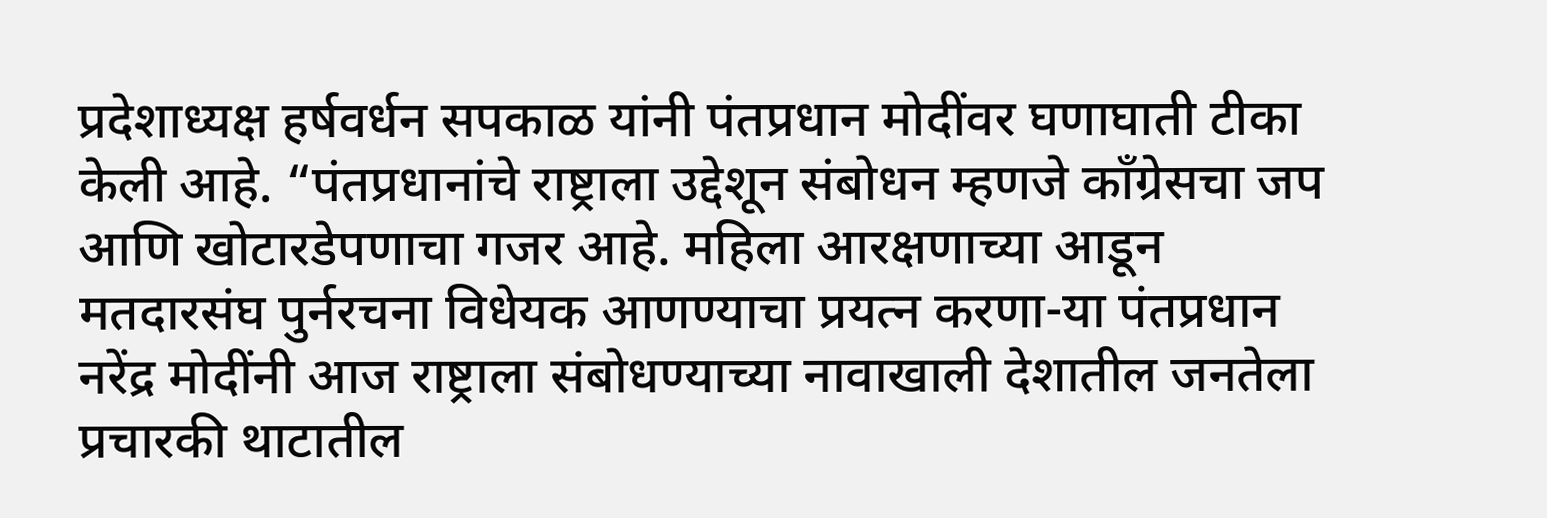प्रदेशाध्यक्ष हर्षवर्धन सपकाळ यांनी पंतप्रधान मोदींवर घणाघाती टीका केली आहे. “पंतप्रधानांचे राष्ट्राला उद्देशून संबोधन म्हणजे काँग्रेसचा जप आणि खोटारडेपणाचा गजर आहे. महिला आरक्षणाच्या आडून मतदारसंघ पुर्नरचना विधेयक आणण्याचा प्रयत्न करणा-या पंतप्रधान नरेंद्र मोदींनी आज राष्ट्राला संबोधण्याच्या नावाखाली देशातील जनतेला प्रचारकी थाटातील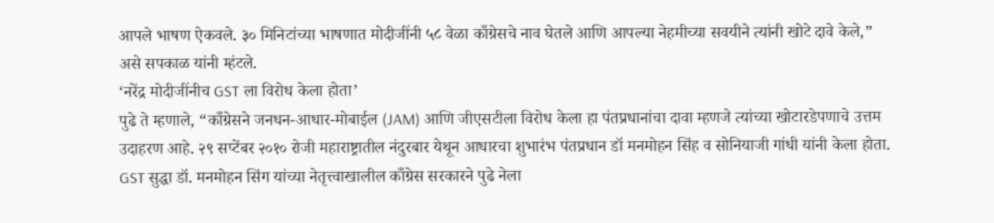आपले भाषण ऐकवले. ३० मिनिटांच्या भाषणात मोदीजींनी ५८ वेळा काँग्रेसचे नाव घेतले आणि आपल्या नेहमीच्या सवयीने त्यांनी खोटे दावे केले,” असे सपकाळ यांनी म्हंटले.
‘नरेंद्र मोदीजींनीच GST ला विरोध केला होता’
पुढे ते म्हणाले, “काँग्रेसने जनधन-आधार-मोबाईल (JAM) आणि जीएसटीला विरोध केला हा पंतप्रधानांचा दावा म्हणजे त्यांच्या खोटारडेपणाचे उत्तम उदाहरण आहे. २९ सप्टेंबर २०१० रोजी महाराष्ट्रातील नंदुरबार येथून आधारचा शुभारंभ पंतप्रधान डॉ मनमोहन सिंह व सोनियाजी गांधी यांनी केला होता. GST सुद्धा डॉ. मनमोहन सिंग यांच्या नेतृत्त्वाखालील काँग्रेस सरकारने पुढे नेला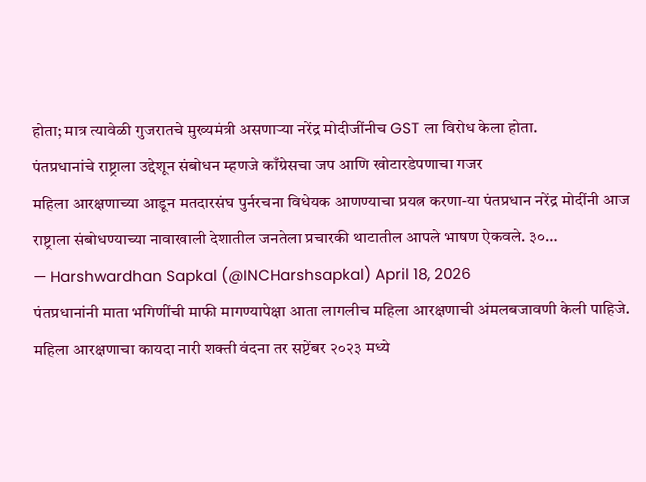होता; मात्र त्यावेळी गुजरातचे मुख्यमंत्री असणाऱ्या नरेंद्र मोदीजींनीच GST ला विरोध केला होता.
पंतप्रधानांचे राष्ट्राला उद्देशून संबोधन म्हणजे काँग्रेसचा जप आणि खोटारडेपणाचा गजर
महिला आरक्षणाच्या आडून मतदारसंघ पुर्नरचना विधेयक आणण्याचा प्रयत्न करणा-या पंतप्रधान नरेंद्र मोदींनी आज राष्ट्राला संबोधण्याच्या नावाखाली देशातील जनतेला प्रचारकी थाटातील आपले भाषण ऐकवले. ३०…
— Harshwardhan Sapkal (@INCHarshsapkal) April 18, 2026
पंतप्रधानांनी माता भगिणींची माफी मागण्यापेक्षा आता लागलीच महिला आरक्षणाची अंमलबजावणी केली पाहिजे. महिला आरक्षणाचा कायदा नारी शक्ती वंदना तर सप्टेंबर २०२३ मध्ये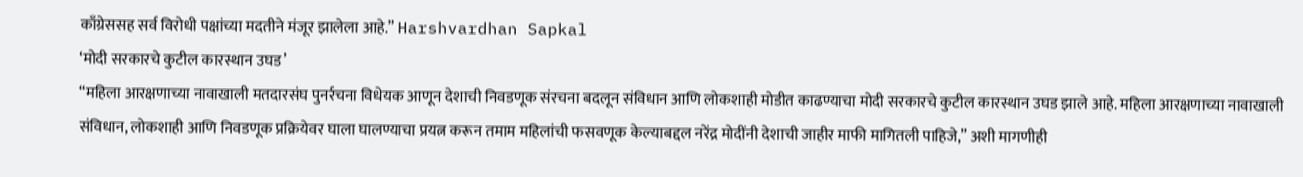काँग्रेससह सर्व विरोधी पक्षांच्या मदतीने मंजूर झालेला आहे.” Harshvardhan Sapkal
‘मोदी सरकारचे कुटील कारस्थान उघड’
“महिला आरक्षणाच्या नावाखाली मतदारसंघ पुनर्रचना विधेयक आणून देशाची निवडणूक संरचना बदलून संविधान आणि लोकशाही मोडीत काढण्याचा मोदी सरकारचे कुटील कारस्थान उघड झाले आहे. महिला आरक्षणाच्या नावाखाली संविधान, लोकशाही आणि निवडणूक प्रक्रियेवर घाला घालण्याचा प्रयत्न करून तमाम महिलांची फसवणूक केल्याबद्दल नरेंद्र मोदींनी देशाची जाहीर माफी मागितली पाहिजे,” अशी मागणीही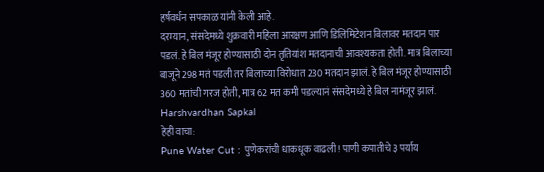हर्षवर्धन सपकाळ यांनी केली आहे.
दरम्यान, संसदेमध्ये शुक्रवारी महिला आरक्षण आणि डिलिमिटेशन बिलावर मतदान पार पडलं. हे बिल मंजूर होण्यासाठी दोन तृतियांश मतदानाची आवश्यकता होती. मात्र बिलाच्या बाजूने 298 मतं पडली तर बिलाच्या विरोधात 230 मतदान झालं. हे बिल मंजूर होण्यासाठी 360 मतांची गरज होती, मात्र 62 मत कमी पडल्यानं संसदेमध्ये हे बिल नामंजूर झालं. Harshvardhan Sapkal
हेही वाचा:
Pune Water Cut : पुणेकरांची धाकधूक वाढली! पाणी कपातीचे ३ पर्याय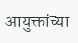आयुक्तांच्या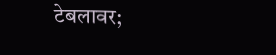टेबलावर;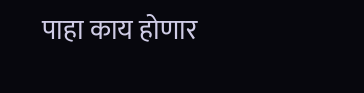पाहा काय होणार